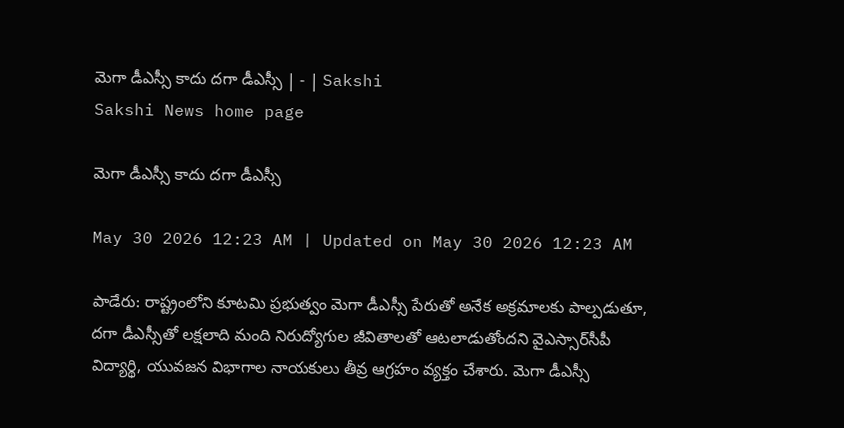మెగా డీఎస్సీ కాదు దగా డీఎస్సీ | - | Sakshi
Sakshi News home page

మెగా డీఎస్సీ కాదు దగా డీఎస్సీ

May 30 2026 12:23 AM | Updated on May 30 2026 12:23 AM

పాడేరు: రాష్ట్రంలోని కూటమి ప్రభుత్వం మెగా డీఎస్సీ పేరుతో అనేక అక్రమాలకు పాల్పడుతూ, దగా డీఎస్సీతో లక్షలాది మంది నిరుద్యోగుల జీవితాలతో ఆటలాడుతోందని వైఎస్సార్‌సీపీ విద్యార్థి, యువజన విభాగాల నాయకులు తీవ్ర ఆగ్రహం వ్యక్తం చేశారు. మెగా డీఎస్సీ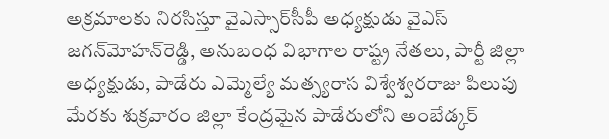అక్రమాలకు నిరసిస్తూ వైఎస్సార్‌సీపీ అధ్యక్షుడు వైఎస్‌ జగన్‌మోహన్‌రెడ్డి, అనుబంధ విభాగాల రాష్ట్ర నేతలు, పార్టీ జిల్లా అధ్యక్షుడు, పాడేరు ఎమ్మెల్యే మత్స్యరాస విశ్వేశ్వరరాజు పిలుపు మేరకు శుక్రవారం జిల్లా కేంద్రమైన పాడేరులోని అంబేడ్కర్‌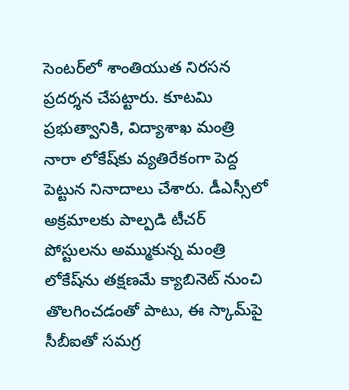సెంటర్‌లో శాంతియుత నిరసన ప్రదర్శన చేపట్టారు. కూటమి ప్రభుత్వానికి, విద్యాశాఖ మంత్రి నారా లోకేష్‌కు వ్యతిరేకంగా పెద్ద పెట్టున నినాదాలు చేశారు. డీఎస్సీలో అక్రమాలకు పాల్పడి టీచర్‌ పోస్టులను అమ్ముకున్న మంత్రి లోకేష్‌ను తక్షణమే క్యాబినెట్‌ నుంచి తొలగించడంతో పాటు, ఈ స్కామ్‌పై సీబీఐతో సమగ్ర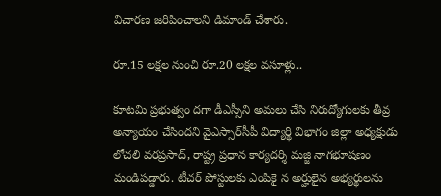విచారణ జరిపించాలని డిమాండ్‌ చేశారు.

రూ.15 లక్షల నుంచి రూ.20 లక్షల వసూళ్లు..

కూటమి ప్రభుత్వం దగా డీఎస్సీని అమలు చేసి నిరుద్యోగులకు తీవ్ర అన్యాయం చేసిందని వైఎస్సార్‌సీపీ విద్యార్థి విభాగం జిల్లా అధ్యక్షుడు లోచలి వరప్రసాద్‌, రాష్ట్ర ప్రధాన కార్యదర్శి మజ్జి నాగభూషణం మండిపడ్డారు. టీచర్‌ పోస్టులకు ఎంపికై న అర్హులైన అభ్యర్థులను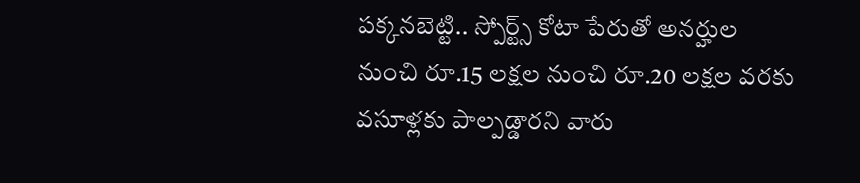పక్కనబెట్టి.. స్పోర్ట్స్‌ కోటా పేరుతో అనర్హుల నుంచి రూ.15 లక్షల నుంచి రూ.20 లక్షల వరకు వసూళ్లకు పాల్పడ్డారని వారు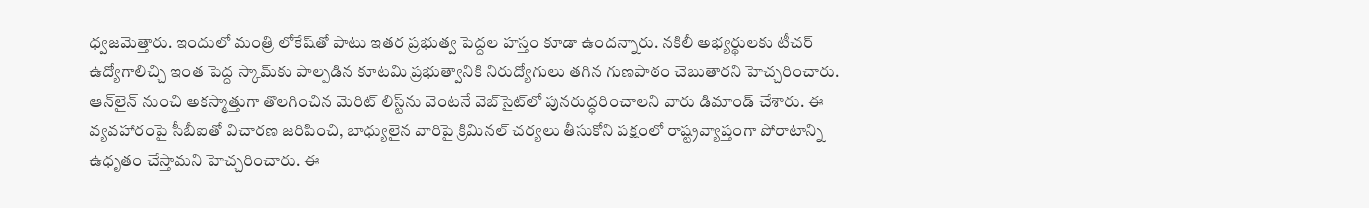ధ్వజమెత్తారు. ఇందులో మంత్రి లోకేష్‌తో పాటు ఇతర ప్రభుత్వ పెద్దల హస్తం కూడా ఉందన్నారు. నకిలీ అభ్యర్థులకు టీచర్‌ ఉద్యోగాలిచ్చి ఇంత పెద్ద స్కామ్‌కు పాల్పడిన కూటమి ప్రభుత్వానికి నిరుద్యోగులు తగిన గుణపాఠం చెబుతారని హెచ్చరించారు. ఆన్‌లైన్‌ నుంచి అకస్మాత్తుగా తొలగించిన మెరిట్‌ లిస్ట్‌ను వెంటనే వెబ్‌సైట్‌లో పునరుద్ధరించాలని వారు డిమాండ్‌ చేశారు. ఈ వ్యవహారంపై సీబీఐతో విచారణ జరిపించి, బాధ్యులైన వారిపై క్రిమినల్‌ చర్యలు తీసుకోని పక్షంలో రాష్ట్రవ్యాప్తంగా పోరాటాన్ని ఉధృతం చేస్తామని హెచ్చరించారు. ఈ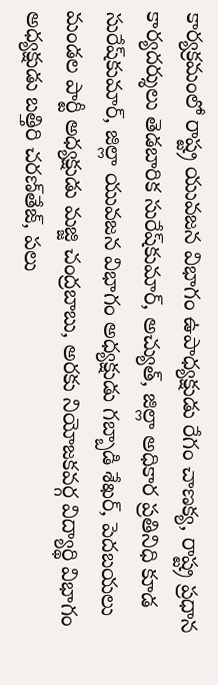కార్యక్రమంలో రాష్ట్ర యువజన విభాగం ఉపాధ్యక్షుడు రేగం చాణక్య, రాష్ట్ర ప్రధాన కార్యదర్శులు తెడబారిక సురేష్‌కుమార్‌, అచ్యుత్‌, జిల్లా అధికార ప్రతినిధి కూడ సురేష్‌కుమార్‌, జిల్లా యువజన విభాగం అధ్యక్షుడు గబ్బాడి శేఖర్‌, పెదబయలు మండల పార్టీ అధ్యక్షుడు మజ్జి చంద్రబాబు, అరకు నియోజకవర్గ విద్యార్థి విభాగం అధ్యక్షుడు బత్తిరి చరణ్‌తేజ్‌, పలు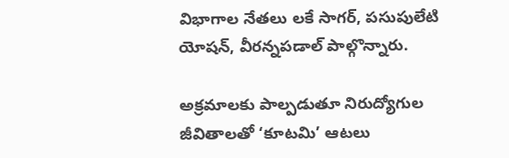విభాగాల నేతలు లకే సాగర్‌, పసుపులేటి యోషన్‌, వీరన్నపడాల్‌ పాల్గొన్నారు.

అక్రమాలకు పాల్పడుతూ నిరుద్యోగుల జీవితాలతో ‘కూటమి’ ఆటలు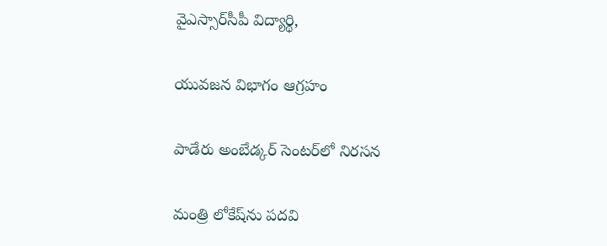వైఎస్సార్‌సీపీ విద్యార్థి,

యువజన విభాగం ఆగ్రహం

పాడేరు అంబేడ్కర్‌ సెంటర్‌లో నిరసన

మంత్రి లోకేష్‌ను పదవి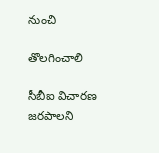నుంచి

తొలగించాలి

సీబీఐ విచారణ జరపాలని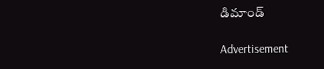డిమాండ్‌

Advertisement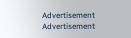Advertisement
Advertisement